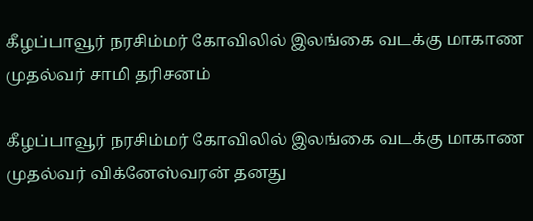கீழப்பாவூர் நரசிம்மர் கோவிலில் இலங்கை வடக்கு மாகாண முதல்வர் சாமி தரிசனம்

கீழப்பாவூர் நரசிம்மர் கோவிலில் இலங்கை வடக்கு மாகாண முதல்வர் விக்னேஸ்வரன் தனது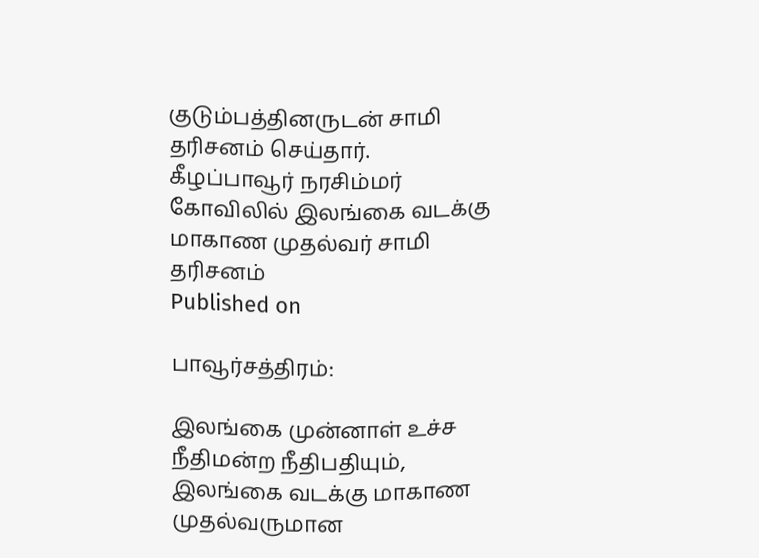குடும்பத்தினருடன் சாமி தரிசனம் செய்தார்.
கீழப்பாவூர் நரசிம்மர் கோவிலில் இலங்கை வடக்கு மாகாண முதல்வர் சாமி தரிசனம்
Published on

பாவூர்சத்திரம்:

இலங்கை முன்னாள் உச்ச நீதிமன்ற நீதிபதியும், இலங்கை வடக்கு மாகாண முதல்வருமான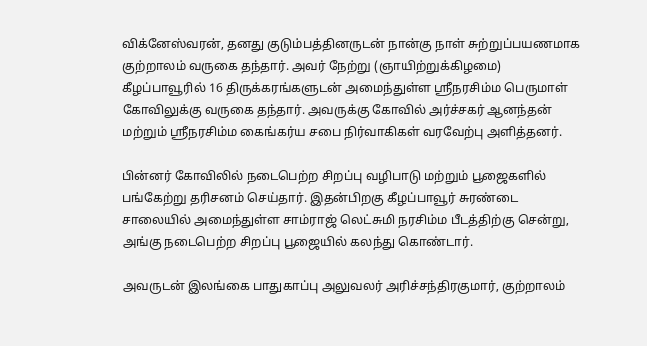விக்னேஸ்வரன், தனது குடும்பத்தினருடன் நான்கு நாள் சுற்றுப்பயணமாக குற்றாலம் வருகை தந்தார். அவர் நேற்று (ஞாயிற்றுக்கிழமை) கீழப்பாவூரில் 16 திருக்கரங்களுடன் அமைந்துள்ள ஸ்ரீநரசிம்ம பெருமாள் கோவிலுக்கு வருகை தந்தார். அவருக்கு கோவில் அர்ச்சகர் ஆனந்தன் மற்றும் ஸ்ரீநரசிம்ம கைங்கர்ய சபை நிர்வாகிகள் வரவேற்பு அளித்தனர்.

பின்னர் கோவிலில் நடைபெற்ற சிறப்பு வழிபாடு மற்றும் பூஜைகளில் பங்கேற்று தரிசனம் செய்தார். இதன்பிறகு கீழப்பாவூர் சுரண்டை சாலையில் அமைந்துள்ள சாம்ராஜ் லெட்சுமி நரசிம்ம பீடத்திற்கு சென்று, அங்கு நடைபெற்ற சிறப்பு பூஜையில் கலந்து கொண்டார்.

அவருடன் இலங்கை பாதுகாப்பு அலுவலர் அரிச்சந்திரகுமார், குற்றாலம்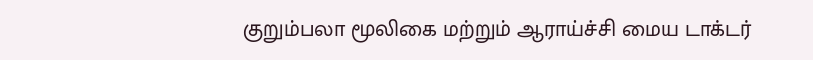குறும்பலா மூலிகை மற்றும் ஆராய்ச்சி மைய டாக்டர்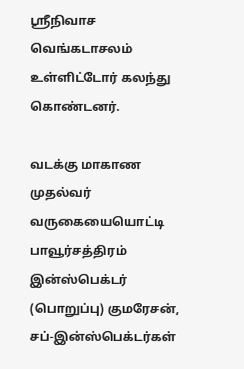ஸ்ரீநிவாச வெங்கடாசலம் உள்ளிட்டோர் கலந்து கொண்டனர்.

வடக்கு மாகாண‌ முதல்வர் வருகையையொட்டி பாவூர்சத்திரம் இன்ஸ்பெக்டர் (பொறுப்பு) குமரேசன், சப்-இன்ஸ்பெக்டர்கள்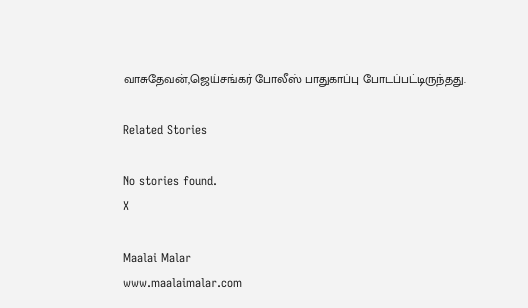வாசுதேவன்,ஜெய்சங்கர் போலீஸ் பாதுகாப்பு போடப்பட்டிருந்தது.

Related Stories

No stories found.
X

Maalai Malar
www.maalaimalar.com